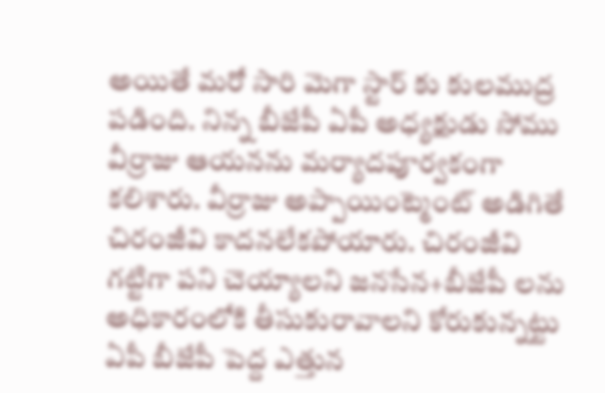అయితే మరో సారి మెగా స్టార్ కు కులముద్ర పడింది. నిన్న బీజేపీ ఏపీ అధ్యక్షుడు సోము వీర్రాజు ఆయనను మర్యాదపూర్వకంగా కలిశారు. వీర్రాజు అప్పాయింట్మెంట్ అడిగితే చిరంజీవి కాదనలేకపోయారు. చిరంజీవి గట్టిగా పని చెయ్యాలని జనసేన+బీజేపీ లను అధికారంలోకి తీసుకురావాలని కోరుకున్నట్టు ఏపీ బీజేపీ పెద్ద ఎత్తున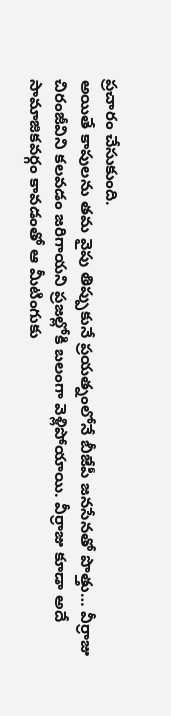ప్రచారం చేసుకుంది.
అయితే కాపులను తమ వైపు తిప్పుకునే ప్రయత్నంలోనే బీజేపీ జనసేనతో పొత్తు… వీర్రాజు చిరంజీవిని కలవడం జరిగాయని ప్రజల్లోకి బలంగా వెళ్లిపోయాయి. వీర్రాజు కూడా అదే సామాజికవర్గం కావడంతో ఆ మీటింగుకు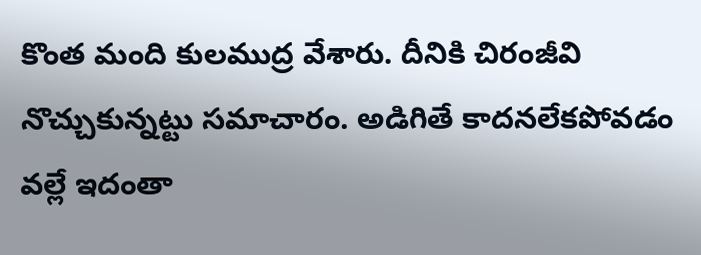కొంత మంది కులముద్ర వేశారు. దీనికి చిరంజీవి నొచ్చుకున్నట్టు సమాచారం. అడిగితే కాదనలేకపోవడం వల్లే ఇదంతా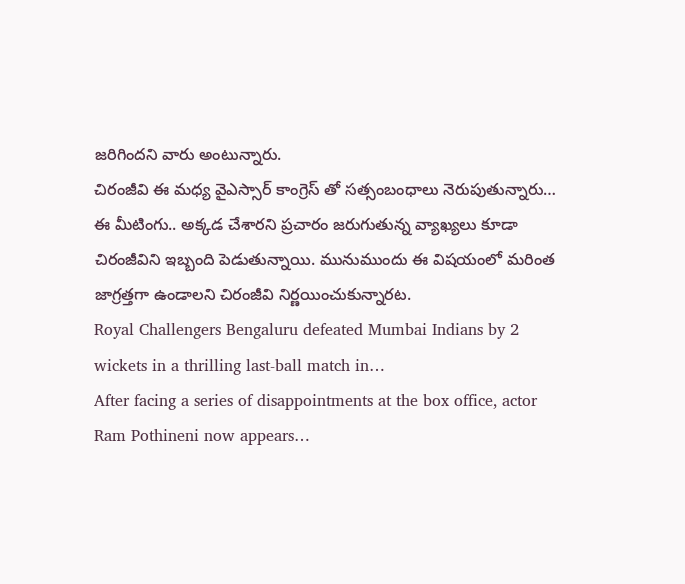జరిగిందని వారు అంటున్నారు.
చిరంజీవి ఈ మధ్య వైఎస్సార్ కాంగ్రెస్ తో సత్సంబంధాలు నెరుపుతున్నారు… ఈ మీటింగు.. అక్కడ చేశారని ప్రచారం జరుగుతున్న వ్యాఖ్యలు కూడా చిరంజీవిని ఇబ్బంది పెడుతున్నాయి. మునుముందు ఈ విషయంలో మరింత జాగ్రత్తగా ఉండాలని చిరంజీవి నిర్ణయించుకున్నారట.
Royal Challengers Bengaluru defeated Mumbai Indians by 2 wickets in a thrilling last-ball match in…
After facing a series of disappointments at the box office, actor Ram Pothineni now appears…